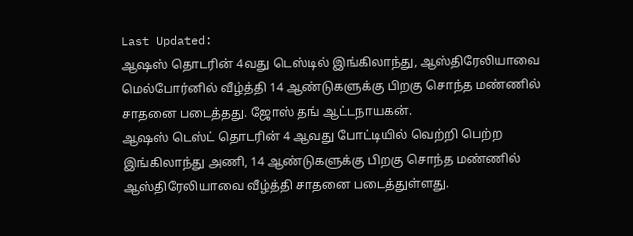Last Updated:
ஆஷஸ் தொடரின் 4வது டெஸ்டில் இங்கிலாந்து, ஆஸ்திரேலியாவை மெல்போர்னில் வீழ்த்தி 14 ஆண்டுகளுக்கு பிறகு சொந்த மண்ணில் சாதனை படைத்தது. ஜோஸ் தங் ஆட்டநாயகன்.
ஆஷஸ் டெஸ்ட் தொடரின் 4 ஆவது போட்டியில் வெற்றி பெற்ற இங்கிலாந்து அணி, 14 ஆண்டுகளுக்கு பிறகு சொந்த மண்ணில் ஆஸ்திரேலியாவை வீழ்த்தி சாதனை படைத்துள்ளது.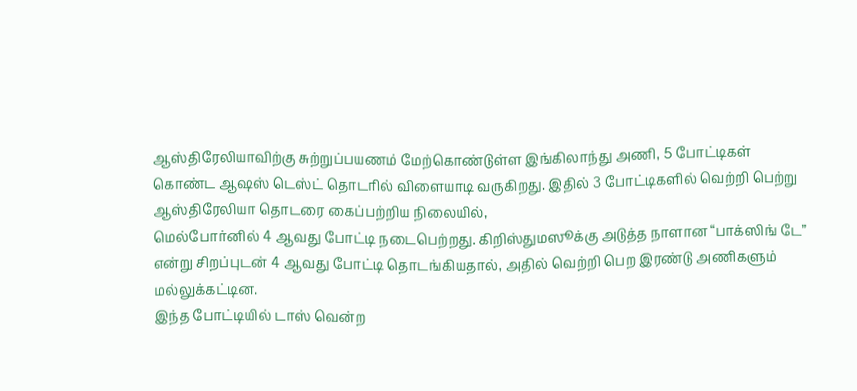ஆஸ்திரேலியாவிற்கு சுற்றுப்பயணம் மேற்கொண்டுள்ள இங்கிலாந்து அணி, 5 போட்டிகள் கொண்ட ஆஷஸ் டெஸ்ட் தொடரில் விளையாடி வருகிறது. இதில் 3 போட்டிகளில் வெற்றி பெற்று ஆஸ்திரேலியா தொடரை கைப்பற்றிய நிலையில்,
மெல்போர்னில் 4 ஆவது போட்டி நடைபெற்றது. கிறிஸ்துமஸூக்கு அடுத்த நாளான “பாக்ஸிங் டே” என்று சிறப்புடன் 4 ஆவது போட்டி தொடங்கியதால், அதில் வெற்றி பெற இரண்டு அணிகளும் மல்லுக்கட்டின.
இந்த போட்டியில் டாஸ் வென்ற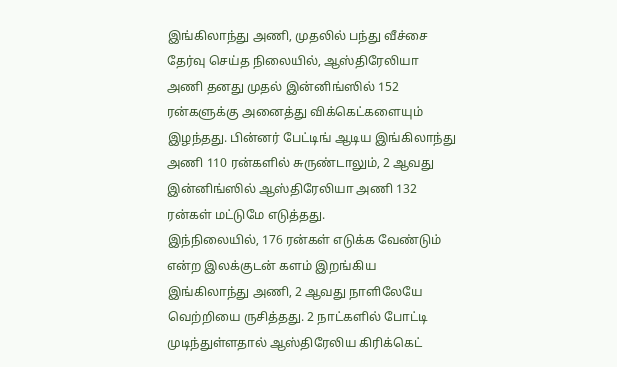இங்கிலாந்து அணி, முதலில் பந்து வீச்சை தேர்வு செய்த நிலையில், ஆஸ்திரேலியா அணி தனது முதல் இன்னிங்ஸில் 152 ரன்களுக்கு அனைத்து விக்கெட்களையும் இழந்தது. பின்னர் பேட்டிங் ஆடிய இங்கிலாந்து அணி 110 ரன்களில் சுருண்டாலும், 2 ஆவது இன்னிங்ஸில் ஆஸ்திரேலியா அணி 132 ரன்கள் மட்டுமே எடுத்தது.
இந்நிலையில், 176 ரன்கள் எடுக்க வேண்டும் என்ற இலக்குடன் களம் இறங்கிய இங்கிலாந்து அணி, 2 ஆவது நாளிலேயே வெற்றியை ருசித்தது. 2 நாட்களில் போட்டி முடிந்துள்ளதால் ஆஸ்திரேலிய கிரிக்கெட்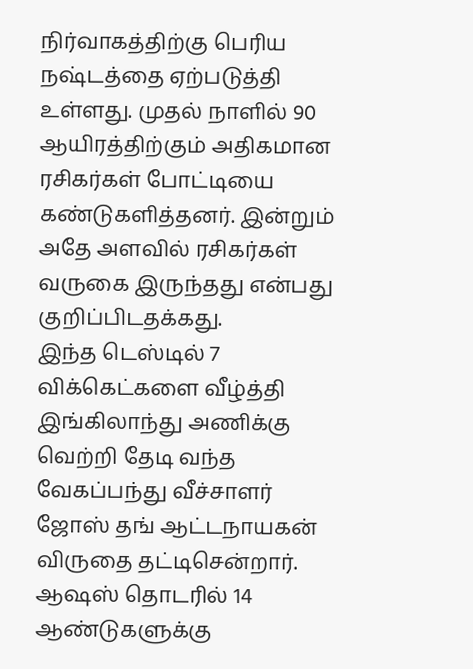நிர்வாகத்திற்கு பெரிய நஷ்டத்தை ஏற்படுத்தி உள்ளது. முதல் நாளில் 90 ஆயிரத்திற்கும் அதிகமான ரசிகர்கள் போட்டியை கண்டுகளித்தனர். இன்றும் அதே அளவில் ரசிகர்கள் வருகை இருந்தது என்பது குறிப்பிடதக்கது.
இந்த டெஸ்டில் 7 விக்கெட்களை வீழ்த்தி இங்கிலாந்து அணிக்கு வெற்றி தேடி வந்த வேகப்பந்து வீச்சாளர் ஜோஸ் தங் ஆட்டநாயகன் விருதை தட்டிசென்றார். ஆஷஸ் தொடரில் 14 ஆண்டுகளுக்கு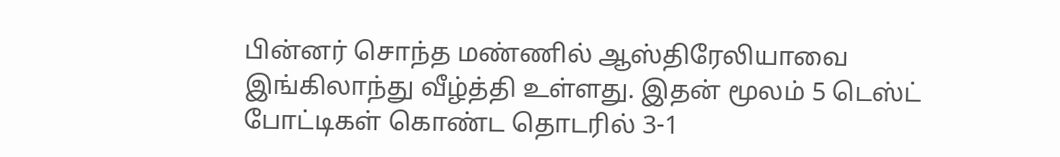பின்னர் சொந்த மண்ணில் ஆஸ்திரேலியாவை இங்கிலாந்து வீழ்த்தி உள்ளது. இதன் மூலம் 5 டெஸ்ட் போட்டிகள் கொண்ட தொடரில் 3-1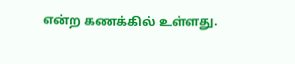என்ற கணக்கில் உள்ளது.